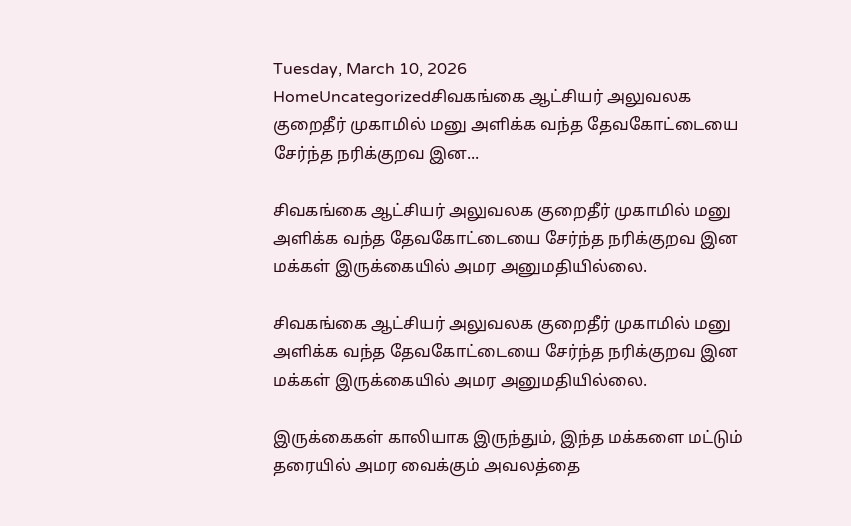Tuesday, March 10, 2026
HomeUncategorizedசிவகங்கை ஆட்சியர் அலுவலக குறைதீர் முகாமில் மனு அளிக்க வந்த தேவகோட்டையை சேர்ந்த நரிக்குறவ இன...

சிவகங்கை ஆட்சியர் அலுவலக குறைதீர் முகாமில் மனு அளிக்க வந்த தேவகோட்டையை சேர்ந்த நரிக்குறவ இன மக்கள் இருக்கையில் அமர அனுமதியில்லை.

சிவகங்கை ஆட்சியர் அலுவலக குறைதீர் முகாமில் மனு அளிக்க வந்த தேவகோட்டையை சேர்ந்த நரிக்குறவ இன மக்கள் இருக்கையில் அமர அனுமதியில்லை.

இருக்கைகள் காலியாக இருந்தும், இந்த மக்களை மட்டும் தரையில் அமர வைக்கும் அவலத்தை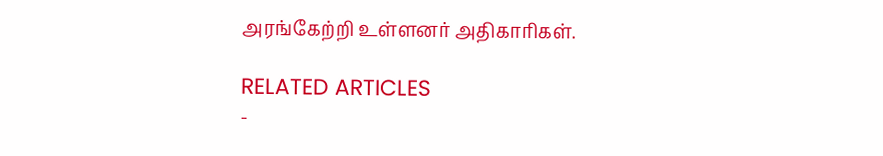அரங்கேற்றி உள்ளனர் அதிகாரிகள்.

RELATED ARTICLES
-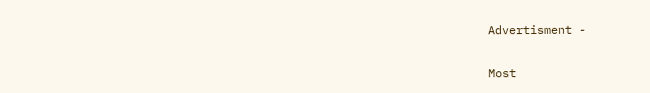Advertisment -

Most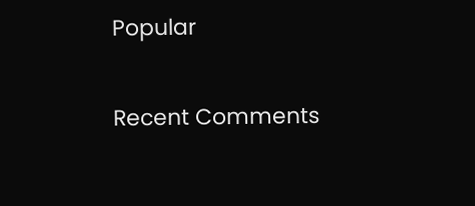Popular

Recent Comments